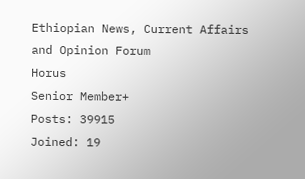Ethiopian News, Current Affairs and Opinion Forum
Horus
Senior Member+
Posts: 39915
Joined: 19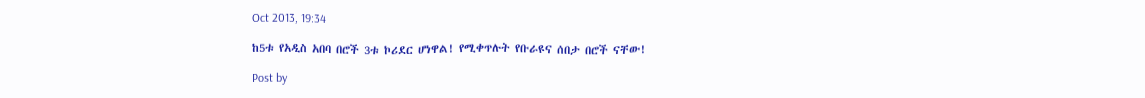Oct 2013, 19:34

ከ5ቱ የአዲስ አበባ በሮች 3ቱ ኮሪደር ሆነዋል! የሚቀጥሉት የቡራዩና ሰበታ በሮች ናቸው!

Post by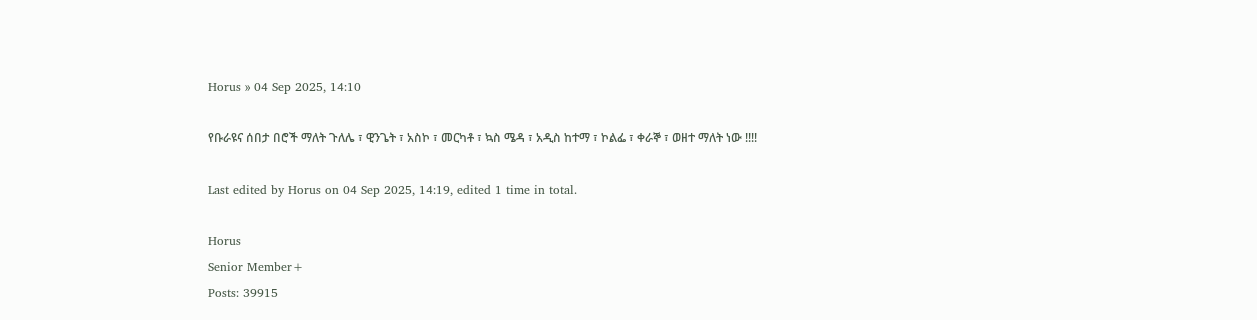Horus » 04 Sep 2025, 14:10

የቡራዩና ሰበታ በሮች ማለት ጉለሌ ፣ ዊንጌት ፣ አስኮ ፣ መርካቶ ፣ ኳስ ሜዳ ፣ አዲስ ከተማ ፣ ኮልፌ ፣ ቀራኞ ፣ ወዘተ ማለት ነው !!!!

Last edited by Horus on 04 Sep 2025, 14:19, edited 1 time in total.

Horus
Senior Member+
Posts: 39915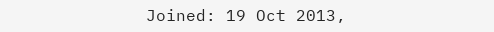Joined: 19 Oct 2013,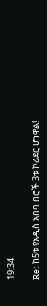19:34

Re: ከ5ቱ የአዲስ አበባ በሮች 3ቱ ኮሪደር ሆነዋል!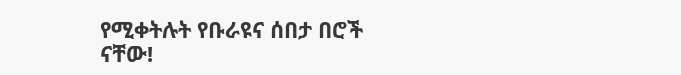የሚቀትሉት የቡራዩና ሰበታ በሮች ናቸው!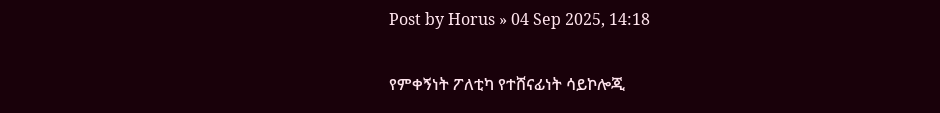Post by Horus » 04 Sep 2025, 14:18

የምቀኝነት ፖለቲካ የተሸናፊነት ሳይኮሎጂ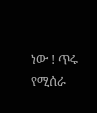ነው ! ጥሩ የሚሰራ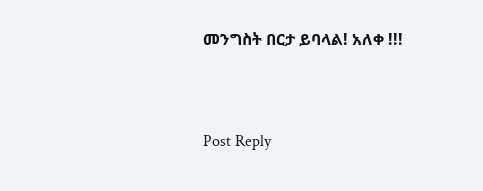መንግስት በርታ ይባላል! አለቀ !!!



Post Reply